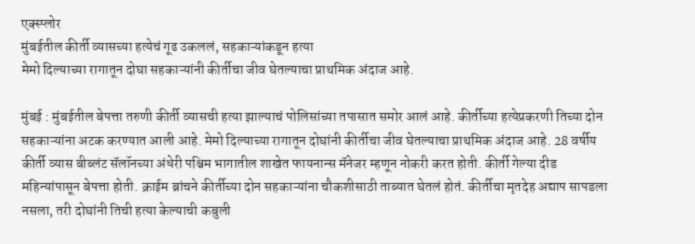एक्स्प्लोर
मुंबईतील कीर्ती व्यासच्या हत्येचं गूढ उकललं, सहकाऱ्यांकडून हत्या
मेमो दिल्याच्या रागातून दोघा सहकाऱ्यांनी कीर्तीचा जीव घेतल्याचा प्राथमिक अंदाज आहे.

मुंबई : मुंबईतील बेपत्ता तरुणी कीर्ती व्यासची हत्या झाल्याचं पोलिसांच्या तपासात समोर आलं आहे. कीर्तीच्या हत्येप्रकरणी तिच्या दोन सहकाऱ्यांना अटक करण्यात आली आहे. मेमो दिल्याच्या रागातून दोघांनी कीर्तीचा जीव घेतल्याचा प्राथमिक अंदाज आहे. 28 वर्षीय कीर्ती व्यास बीब्लंट सॅलॉनच्या अंधेरी पश्चिम भागातील शाखेत फायनान्स मॅनेजर म्हणून नोकरी करत होती. कीर्ती गेल्या दीड महिन्यांपासून बेपत्ता होती. क्राईम ब्रांचने कीर्तीच्या दोन सहकाऱ्यांना चौकशीसाठी ताब्यात घेतलं होतं. कीर्तीचा मृतदेह अद्याप सापडला नसला, तरी दोघांनी तिची हत्या केल्याची कबुली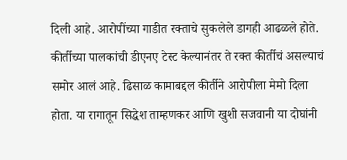दिली आहे. आरोपींच्या गाडीत रक्ताचे सुकलेले डागही आढळले होते. कीर्तीच्या पालकांची डीएनए टेस्ट केल्यानंतर ते रक्त कीर्तीचं असल्याचं समोर आलं आहे. ढिसाळ कामाबद्दल कीर्तीने आरोपीला मेमो दिला होता. या रागातून सिद्धेश ताम्हणकर आणि खुशी सजवानी या दोघांनी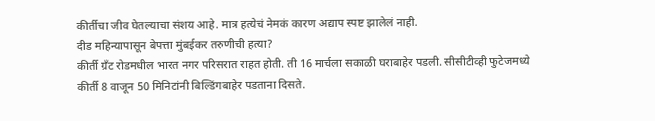कीर्तीचा जीव घेतल्याचा संशय आहे. मात्र हत्येचं नेमकं कारण अद्याप स्पष्ट झालेलं नाही.
दीड महिन्यापासून बेपत्ता मुंबईकर तरुणीची हत्या?
कीर्ती ग्रँट रोडमधील भारत नगर परिसरात राहत होती. ती 16 मार्चला सकाळी घराबाहेर पडली. सीसीटीव्ही फुटेजमध्ये कीर्ती 8 वाजून 50 मिनिटांनी बिल्डिंगबाहेर पडताना दिसते.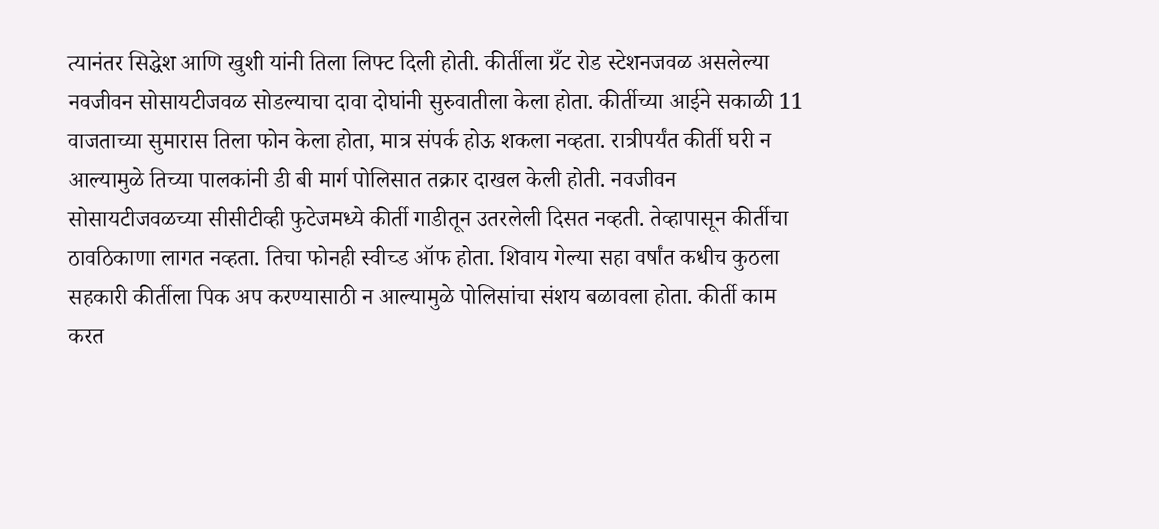त्यानंतर सिद्धेश आणि खुशी यांनी तिला लिफ्ट दिली होती. कीर्तीला ग्रँट रोड स्टेशनजवळ असलेल्या नवजीवन सोसायटीजवळ सोडल्याचा दावा दोघांनी सुरुवातीला केला होता. कीर्तीच्या आईने सकाळी 11 वाजताच्या सुमारास तिला फोन केला होता, मात्र संपर्क होऊ शकला नव्हता. रात्रीपर्यंत कीर्ती घरी न आल्यामुळे तिच्या पालकांनी डी बी मार्ग पोलिसात तक्रार दाखल केली होती. नवजीवन सोसायटीजवळच्या सीसीटीव्ही फुटेजमध्ये कीर्ती गाडीतून उतरलेली दिसत नव्हती. तेव्हापासून कीर्तीचा ठावठिकाणा लागत नव्हता. तिचा फोनही स्वीच्ड ऑफ होता. शिवाय गेल्या सहा वर्षांत कधीच कुठला सहकारी कीर्तीला पिक अप करण्यासाठी न आल्यामुळे पोलिसांचा संशय बळावला होता. कीर्ती काम करत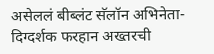असेललं बीब्लंट सॅलॉन अभिनेता-दिग्दर्शक फरहान अख्तरची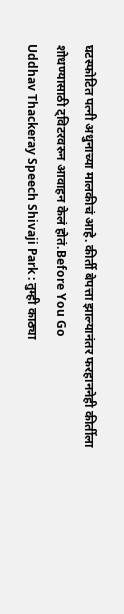घटस्फोटित पत्नी अधुनाच्या मालकीचं आहे. कीर्ती बेपत्ता झाल्यानंतर फरहाननेही कीर्तीला शोधण्यासाठी ट्विटरवरुन आवाहन केलं होतं.Before You Go
Uddhav Thackeray Speech Shivaji Park : तुम्ही काठ्या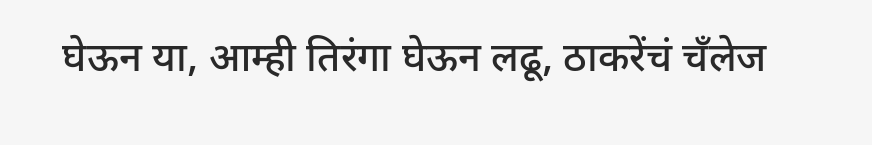घेऊन या, आम्ही तिरंगा घेऊन लढू, ठाकरेंचं चँलेज